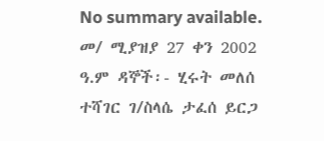No summary available.
መ/ ሚያዝያ 27 ቀን 2002 ዓ.ም ዳኞች፡- ሂሩት መለሰ ተሻገር ገ/ስላሴ ታፈሰ ይርጋ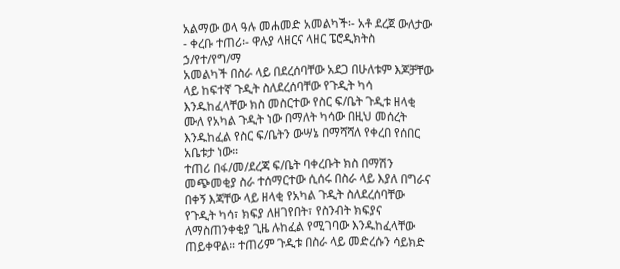አልማው ወላ ዓሉ መሐመድ አመልካች፡- አቶ ደረጀ ውለታው - ቀረቡ ተጠሪ፡- ዋሉያ ላዘርና ላዘር ፔሮዲክትስ ኃ/የተ/የግ/ማ
አመልካች በስራ ላይ በደረሰባቸው አደጋ በሁለቱም እጆቻቸው ላይ ከፍተኛ ጉዲት ስለደረሰባቸው የጉዲት ካሳ እንዱከፈላቸው ክስ መስርተው የስር ፍ/ቤት ጉዲቱ ዘላቂ ሙለ የአካል ጉዲት ነው በማለት ካሳው በዚህ መሰረት እንዱከፈል የስር ፍ/ቤትን ውሣኔ በማሻሻለ የቀረበ የሰበር አቤቱታ ነው።
ተጠሪ በፋ/መ/ደረጃ ፍ/ቤት ባቀረቡት ክስ በማሽን መጭመቂያ ስራ ተሰማርተው ሲሰሩ በስራ ላይ እያለ በግራና በቀኝ እጃቸው ላይ ዘላቂ የአካል ጉዲት ስለደረሰባቸው የጉዲት ካሳ፣ ክፍያ ለዘገየበት፣ የስንብት ክፍያና ለማስጠንቀቂያ ጊዜ ሉከፈል የሚገባው እንዱከፈላቸው ጠይቀዋል። ተጠሪም ጉዲቱ በስራ ላይ መድረሱን ሳይክድ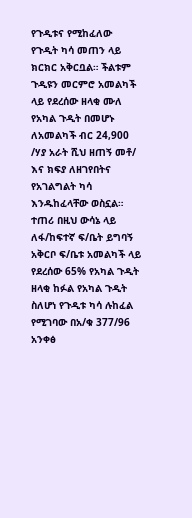የጉዲቱና የሚከፈለው የጉዲት ካሳ መጠን ላይ ክርክር አቅርቧል። ችልቱም ጉዲዩን መርምሮ አመልካች ላይ የደረሰው ዘላቂ ሙለ የአካል ጉዲት በመሆኑ ለአመልካች ብር 24,900 /ሃያ አራት ሺህ ዘጠኝ መቶ/ እና ክፍያ ለዘገየበትና የአገልግልት ካሳ እንዱከፈላቸው ወስኗል። ተጠሪ በዚህ ውሳኔ ላይ ለፋ/ከፍተኛ ፍ/ቤት ይግባኝ አቅርቦ ፍ/ቤቱ አመልካች ላይ የደረሰው 65% የአካል ጉዲት ዘላቂ ከፉል የአካል ጉዲት ስለሆነ የጉዲቱ ካሳ ሉከፈል የሚገባው በአ/ቁ 377/96 አንቀፅ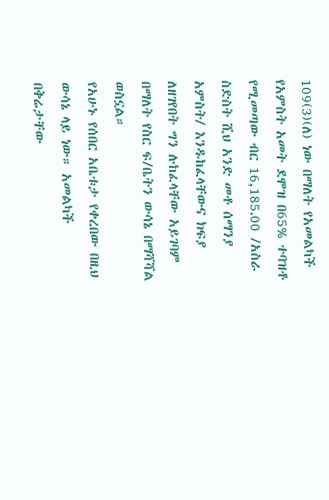109(3)(ለ) ነው በማለት የአመልካች የአምስት አመት ደሞዝ በ65% ተባዝቶ የሚመጣው ብር 16,185.00 /አስራ ስድስት ሺህ አንድ መቶ ሰማንያ አምስት/ እንዱከፈላቸውና ክፍያ ለዘገየበት ግን ሉከፈላቸው አይገባም በማለት የስር ፍ/ቤትን ውሳኔ በማሻሻል ወስኗል።
የአሁኑ የሰበር አቤቱታ የቀረበው በዚህ ውሳኔ ላይ ነው። አመልካች በቅሬታቸው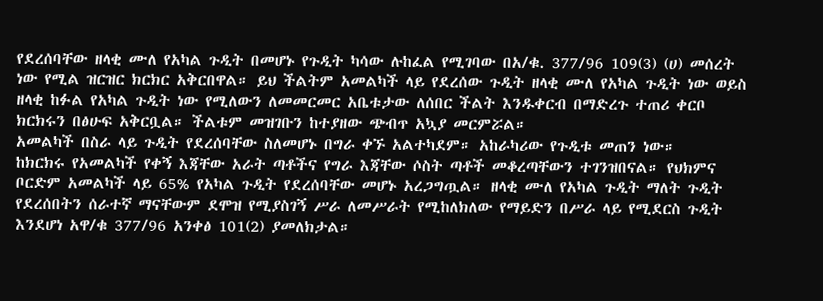የደረሰባቸው ዘላቂ ሙለ የአካል ጉዲት በመሆኑ የጉዲት ካሳው ሉከፈል የሚገባው በአ/ቁ. 377/96 109(3) (ሀ) መሰረት ነው የሚል ዝርዝር ክርክር አቅርበዋል። ይህ ችልትም አመልካች ላይ የደረሰው ጉዲት ዘላቂ ሙለ የአካል ጉዲት ነው ወይስ ዘላቂ ከፉል የአካል ጉዲት ነው የሚለውን ለመመርመር አቤቱታው ለሰበር ችልት እንዱቀርብ በማድረጉ ተጠሪ ቀርቦ ክርክሩን በፅሁፍ አቅርቧል። ችልቱም መዝገቡን ከተያዘው ጭብጥ አኳያ መርምሯል።
አመልካች በስራ ላይ ጉዲት የደረሰባቸው ስለመሆኑ በግራ ቀኙ አልተካደም። አከራካሪው የጉዲቱ መጠን ነው።
ከክርክሩ የአመልካች የቀኝ እጃቸው አራት ጣቶችና የግራ እጃቸው ሶስት ጣቶች መቆረጣቸውን ተገንዝበናል። የህክምና ቦርድም አመልካች ላይ 65% የአካል ጉዲት የደረሰባቸው መሆኑ አረጋግጧል። ዘላቂ ሙለ የአካል ጉዲት ማለት ጉዲት የደረሰበትን ሰራተኛ ማናቸውም ደሞዝ የሚያስገኝ ሥራ ለመሥራት የሚከለክለው የማይድን በሥራ ላይ የሚደርስ ጉዲት እንደሆነ አዋ/ቁ 377/96 አንቀፅ 101(2) ያመለክታል።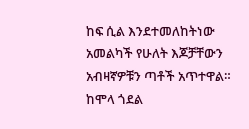ከፍ ሲል እንደተመለከትነው አመልካች የሁለት እጆቻቸውን አብዛኛዎቹን ጣቶች አጥተዋል። ከሞላ ጎደል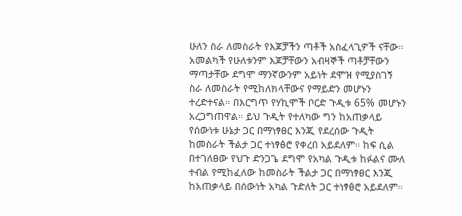ሁለን ስራ ለመስራት የእጆቻችን ጣቶች አስፈላጊዎች ናቸው። አመልካች የሁለቱንም እጆቻቸውን አብዛኞች ጣቶቻቸውን ማጣታቸው ደግሞ ማንኛውንም አይነት ደሞዝ የሚያስገኝ ስራ ለመስራት የሚከለክላቸውና የማይድን መሆኑን ተረድተናል። በእርግጥ የሃኪሞች ቦርድ ጉዲቱ 65% መሆኑን አረጋግጠዋል። ይህ ጉዲት የተለካው ግን ከአጠቃላይ የሰውነቱ ሁኔታ ጋር በማነፃፀር እንጂ የደረሰው ጉዲት ከመስራት ችልታ ጋር ተነፃፅሮ የቀረበ አይደለም። ከፍ ሲል በተገለፀው የህጉ ድንጋጌ ደግሞ የአካል ጉዲቱ ከፉልና ሙለ ተብል የሚከፈለው ከመስራት ችልታ ጋር በማነፃፀር እንጂ ከአጠቃላይ በሰውነት አካል ጉድለት ጋር ተነፃፅሮ አይደለም።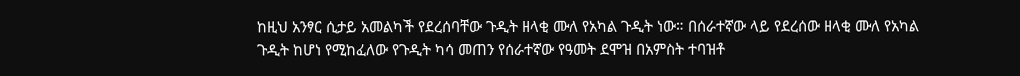ከዚህ አንፃር ሲታይ አመልካች የደረሰባቸው ጉዲት ዘላቂ ሙለ የአካል ጉዲት ነው። በሰራተኛው ላይ የደረሰው ዘላቂ ሙለ የአካል ጉዲት ከሆነ የሚከፈለው የጉዲት ካሳ መጠን የሰራተኛው የዓመት ደሞዝ በአምስት ተባዝቶ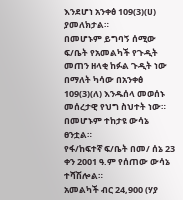እንደሆነ አንቀፅ 109(3)(ሀ) ያመለክታል።
በመሆኑም ይግባኝ ሰሚው ፍ/ቤት የአመልካች የጉዲት መጠን ዘላቂ ከፉል ጉዲት ነው በማለት ካሳው በአንቀፅ 109(3)(ለ) እንዱሰላ መወሰኑ መሰረታዊ የህግ ስህተት ነው። በመሆኑም ተከታዩ ውሳኔ ፀንቷል።
የፋ/ከፍተኛ ፍ/ቤት በመ/ ሰኔ 23 ቀን 2001 ዓ.ም የሰጠው ውሳኔ ተሻሽሎል።
አመልካች ብር 24,900 (ሃያ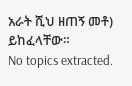አራት ሺህ ዘጠኝ መቶ) ይከፈላቸው።
No topics extracted.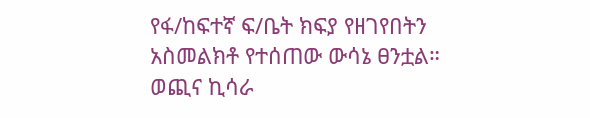የፋ/ከፍተኛ ፍ/ቤት ክፍያ የዘገየበትን አስመልክቶ የተሰጠው ውሳኔ ፀንቷል።
ወጪና ኪሳራ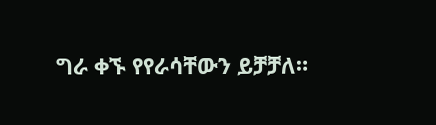ግራ ቀኙ የየራሳቸውን ይቻቻለ።